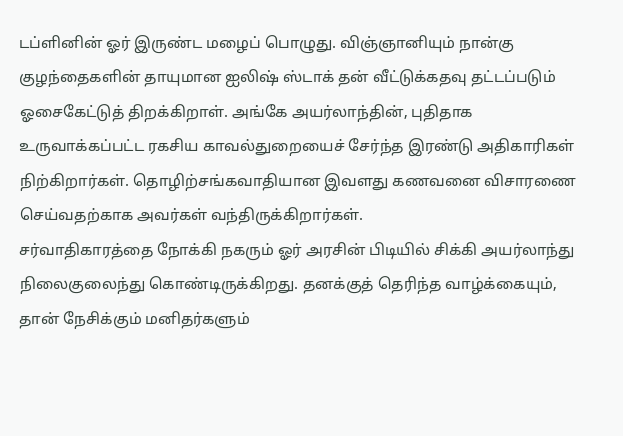டப்ளினின் ஓர் இருண்ட மழைப் பொழுது. விஞ்ஞானியும் நான்கு குழந்தைகளின் தாயுமான ஐலிஷ் ஸ்டாக் தன் வீட்டுக்கதவு தட்டப்படும் ஓசைகேட்டுத் திறக்கிறாள். அங்கே அயர்லாந்தின், புதிதாக உருவாக்கப்பட்ட ரகசிய காவல்துறையைச் சேர்ந்த இரண்டு அதிகாரிகள் நிற்கிறார்கள். தொழிற்சங்கவாதியான இவளது கணவனை விசாரணை செய்வதற்காக அவர்கள் வந்திருக்கிறார்கள்.
சர்வாதிகாரத்தை நோக்கி நகரும் ஓர் அரசின் பிடியில் சிக்கி அயர்லாந்து நிலைகுலைந்து கொண்டிருக்கிறது. தனக்குத் தெரிந்த வாழ்க்கையும், தான் நேசிக்கும் மனிதர்களும்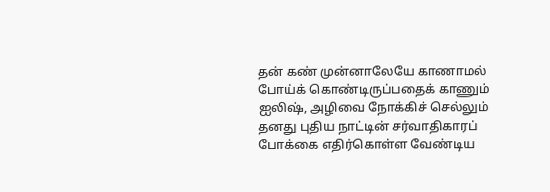தன் கண் முன்னாலேயே காணாமல் போய்க் கொண்டிருப்பதைக் காணும் ஐலிஷ், அழிவை நோக்கிச் செல்லும் தனது புதிய நாட்டின் சர்வாதிகாரப் போக்கை எதிர்கொள்ள வேண்டிய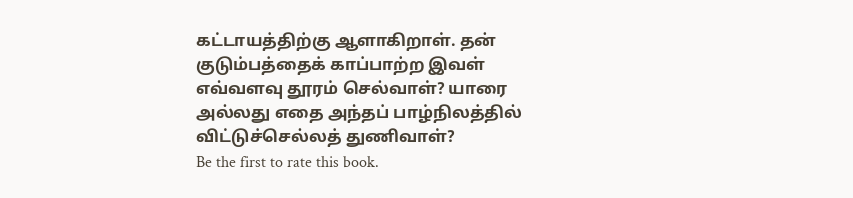கட்டாயத்திற்கு ஆளாகிறாள். தன் குடும்பத்தைக் காப்பாற்ற இவள் எவ்வளவு தூரம் செல்வாள்? யாரை அல்லது எதை அந்தப் பாழ்நிலத்தில் விட்டுச்செல்லத் துணிவாள்?
Be the first to rate this book.